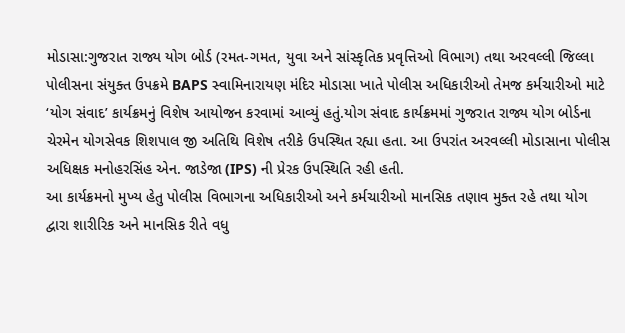મોડાસા:ગુજરાત રાજ્ય યોગ બોર્ડ (રમત-ગમત, યુવા અને સાંસ્કૃતિક પ્રવૃત્તિઓ વિભાગ) તથા અરવલ્લી જિલ્લા પોલીસના સંયુક્ત ઉપક્રમે BAPS સ્વામિનારાયણ મંદિર મોડાસા ખાતે પોલીસ અધિકારીઓ તેમજ કર્મચારીઓ માટે ‘યોગ સંવાદ’ કાર્યક્રમનું વિશેષ આયોજન કરવામાં આવ્યું હતું.યોગ સંવાદ કાર્યક્રમમાં ગુજરાત રાજ્ય યોગ બોર્ડના ચેરમેન યોગસેવક શિશપાલ જી અતિથિ વિશેષ તરીકે ઉપસ્થિત રહ્યા હતા. આ ઉપરાંત અરવલ્લી મોડાસાના પોલીસ અધિક્ષક મનોહરસિંહ એન. જાડેજા (IPS) ની પ્રેરક ઉપસ્થિતિ રહી હતી.
આ કાર્યક્રમનો મુખ્ય હેતુ પોલીસ વિભાગના અધિકારીઓ અને કર્મચારીઓ માનસિક તણાવ મુક્ત રહે તથા યોગ દ્વારા શારીરિક અને માનસિક રીતે વધુ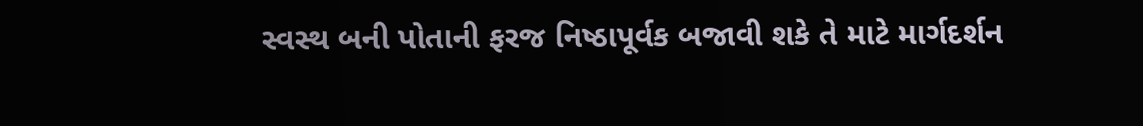સ્વસ્થ બની પોતાની ફરજ નિષ્ઠાપૂર્વક બજાવી શકે તે માટે માર્ગદર્શન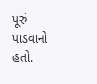પૂરું પાડવાનો હતો.